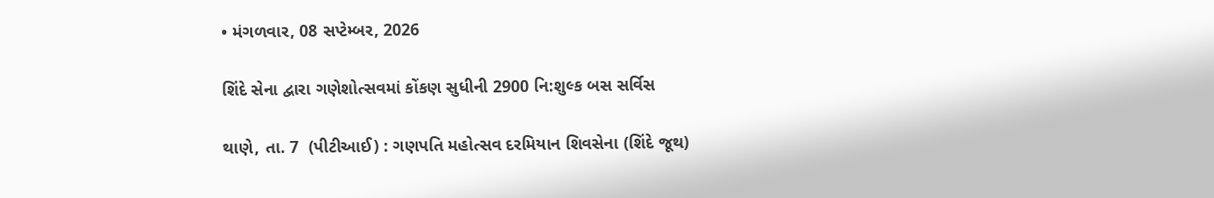• મંગળવાર, 08 સપ્ટેમ્બર, 2026

શિંદે સેના દ્વારા ગણેશોત્સવમાં કોંકણ સુધીની 2900 નિ:શુલ્ક બસ સર્વિસ

થાણે, તા. 7  (પીટીઆઈ) : ગણપતિ મહોત્સવ દરમિયાન શિવસેના (શિંદે જૂથ)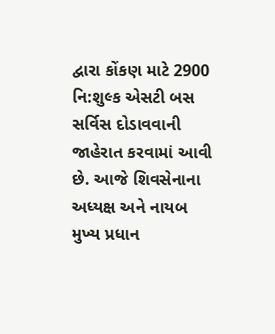દ્વારા કોંકણ માટે 2900 નિ:શુલ્ક એસટી બસ સર્વિસ દોડાવવાની જાહેરાત કરવામાં આવી છે. આજે શિવસેનાના અધ્યક્ષ અને નાયબ મુખ્ય પ્રધાન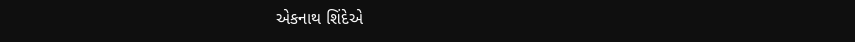એકનાથ શિંદેએ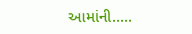આમાંની.....